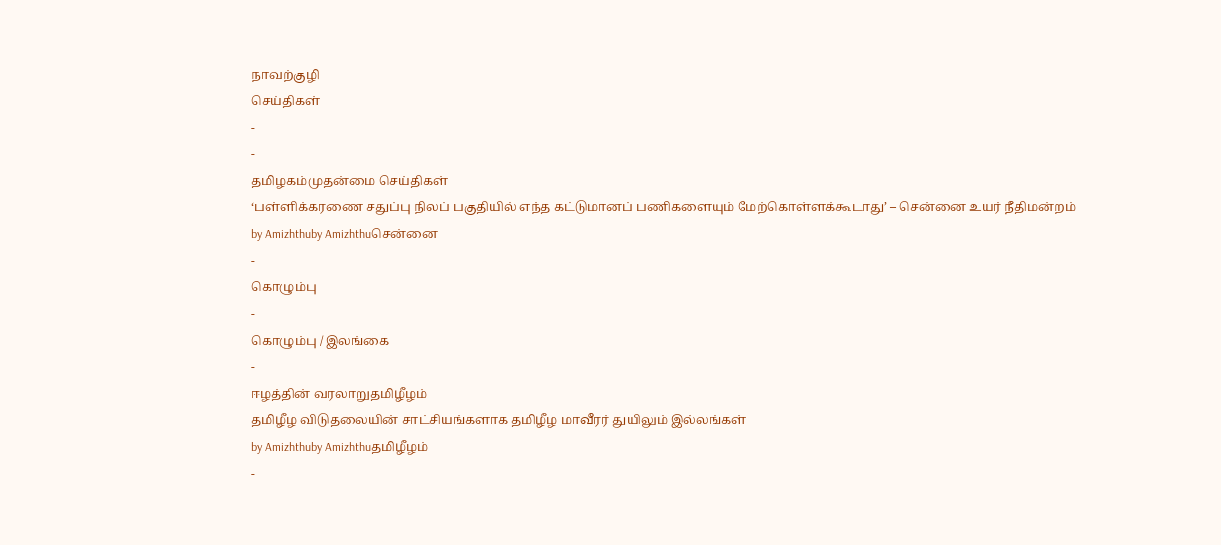நாவற்குழி
செய்திகள்
-
-
தமிழகம்முதன்மை செய்திகள்
‘பள்ளிக்கரணை சதுப்பு நிலப் பகுதியில் எந்த கட்டுமானப் பணிகளையும் மேற்கொள்ளக்கூடாது’ – சென்னை உயர் நீதிமன்றம்
by Amizhthuby Amizhthuசென்னை
-
கொழும்பு
-
கொழும்பு / இலங்கை
-
ஈழத்தின் வரலாறுதமிழீழம்
தமிழீழ விடுதலையின் சாட்சியங்களாக தமிழீழ மாவீரர் துயிலும் இல்லங்கள்
by Amizhthuby Amizhthuதமிழீழம்
-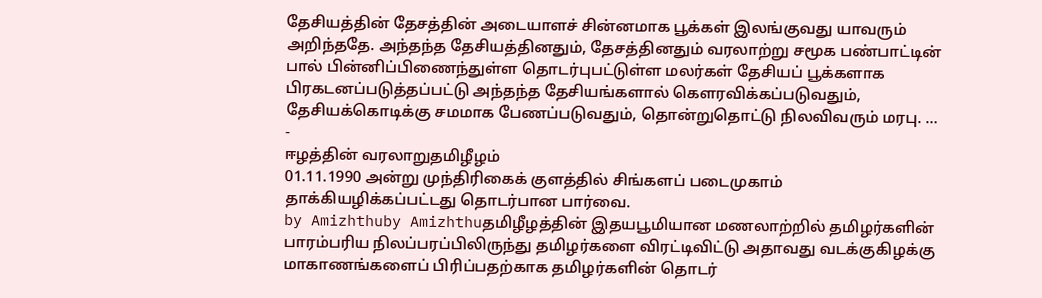தேசியத்தின் தேசத்தின் அடையாளச் சின்னமாக பூக்கள் இலங்குவது யாவரும் அறிந்ததே. அந்தந்த தேசியத்தினதும், தேசத்தினதும் வரலாற்று சமூக பண்பாட்டின் பால் பின்னிப்பிணைந்துள்ள தொடர்புபட்டுள்ள மலர்கள் தேசியப் பூக்களாக பிரகடனப்படுத்தப்பட்டு அந்தந்த தேசியங்களால் கௌரவிக்கப்படுவதும், தேசியக்கொடிக்கு சமமாக பேணப்படுவதும், தொன்றுதொட்டு நிலவிவரும் மரபு. …
-
ஈழத்தின் வரலாறுதமிழீழம்
01.11.1990 அன்று முந்திரிகைக் குளத்தில் சிங்களப் படைமுகாம் தாக்கியழிக்கப்பட்டது தொடர்பான பார்வை.
by Amizhthuby Amizhthuதமிழீழத்தின் இதயபூமியான மணலாற்றில் தமிழர்களின் பாரம்பரிய நிலப்பரப்பிலிருந்து தமிழர்களை விரட்டிவிட்டு அதாவது வடக்குகிழக்கு மாகாணங்களைப் பிரிப்பதற்காக தமிழர்களின் தொடர்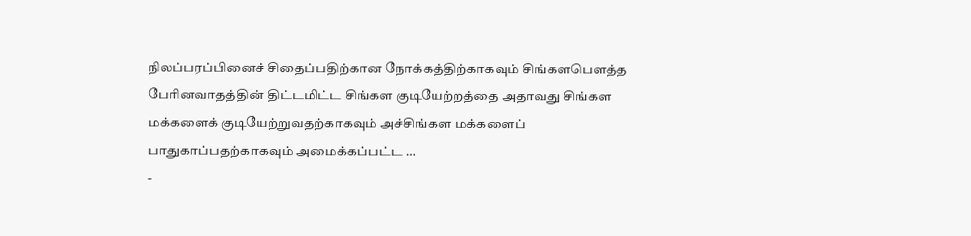நிலப்பரப்பினைச் சிதைப்பதிற்கான நோக்கத்திற்காகவும் சிங்களபௌத்த பேரினவாதத்தின் திட்டமிட்ட சிங்கள குடியேற்றத்தை அதாவது சிங்கள மக்களைக் குடியேற்றுவதற்காகவும் அச்சிங்கள மக்களைப் பாதுகாப்பதற்காகவும் அமைக்கப்பட்ட …
-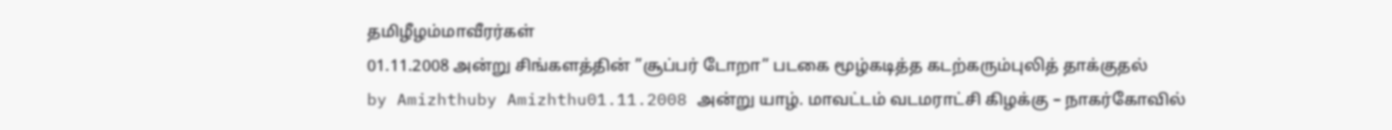தமிழீழம்மாவீரர்கள்
01.11.2008 அன்று சிங்களத்தின் ”சூப்பர் டோறா” படகை மூழ்கடித்த கடற்கரும்புலித் தாக்குதல்
by Amizhthuby Amizhthu01.11.2008 அன்று யாழ். மாவட்டம் வடமராட்சி கிழக்கு – நாகர்கோவில்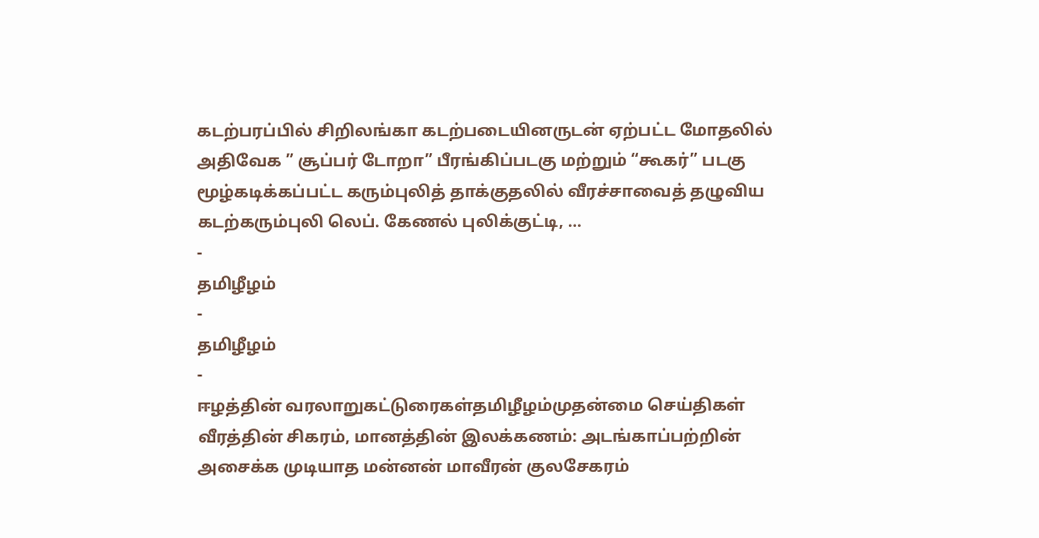கடற்பரப்பில் சிறிலங்கா கடற்படையினருடன் ஏற்பட்ட மோதலில் அதிவேக ” சூப்பர் டோறா” பீரங்கிப்படகு மற்றும் “கூகர்” படகு மூழ்கடிக்கப்பட்ட கரும்புலித் தாக்குதலில் வீரச்சாவைத் தழுவிய கடற்கரும்புலி லெப். கேணல் புலிக்குட்டி, …
-
தமிழீழம்
-
தமிழீழம்
-
ஈழத்தின் வரலாறுகட்டுரைகள்தமிழீழம்முதன்மை செய்திகள்
வீரத்தின் சிகரம், மானத்தின் இலக்கணம்: அடங்காப்பற்றின் அசைக்க முடியாத மன்னன் மாவீரன் குலசேகரம்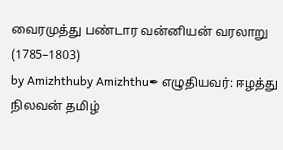வைரமுத்து பண்டார வன்னியன் வரலாறு (1785–1803)
by Amizhthuby Amizhthu✒ எழுதியவர்: ஈழத்து நிலவன் தமிழ்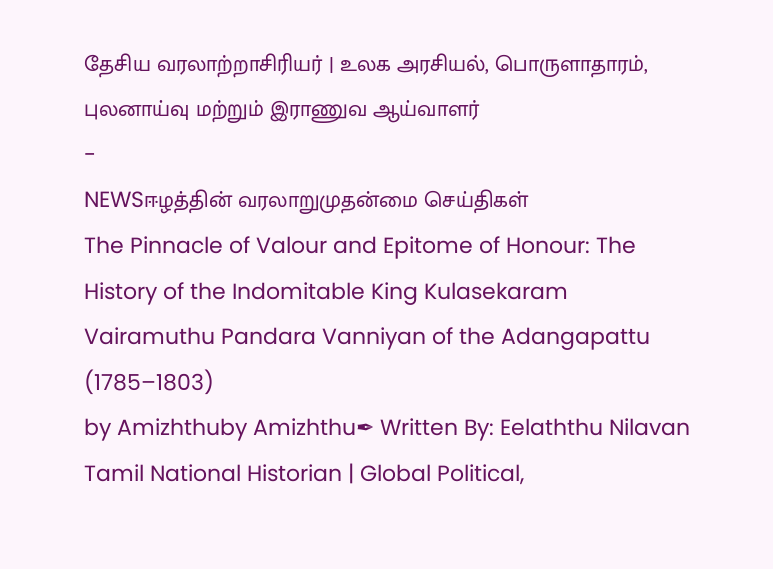தேசிய வரலாற்றாசிரியர் | உலக அரசியல், பொருளாதாரம், புலனாய்வு மற்றும் இராணுவ ஆய்வாளர்
-
NEWSஈழத்தின் வரலாறுமுதன்மை செய்திகள்
The Pinnacle of Valour and Epitome of Honour: The History of the Indomitable King Kulasekaram Vairamuthu Pandara Vanniyan of the Adangapattu (1785–1803)
by Amizhthuby Amizhthu✒ Written By: Eelaththu Nilavan Tamil National Historian | Global Political,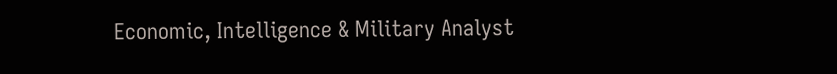Economic, Intelligence & Military Analyst